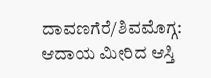ದಾವಣಗೆರೆ/ಶಿವಮೊಗ್ಗ: ಆದಾಯ ಮೀರಿದ ಆಸ್ತಿ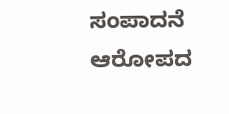ಸಂಪಾದನೆ ಆರೋಪದ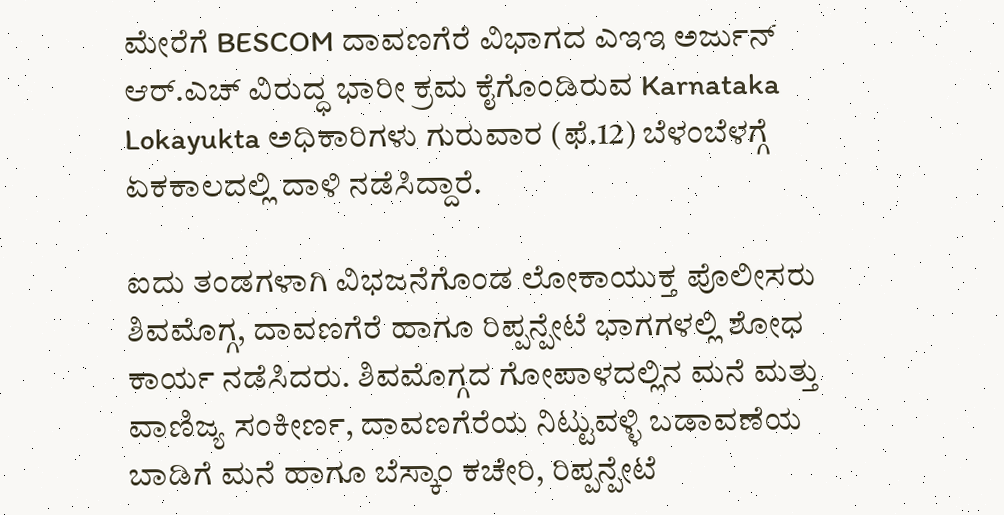ಮೇರೆಗೆ BESCOM ದಾವಣಗೆರೆ ವಿಭಾಗದ ಎಇಇ ಅರ್ಜುನ್ ಆರ್.ಎಚ್ ವಿರುದ್ಧ ಭಾರೀ ಕ್ರಮ ಕೈಗೊಂಡಿರುವ Karnataka Lokayukta ಅಧಿಕಾರಿಗಳು ಗುರುವಾರ (ಫೆ.12) ಬೆಳಂಬೆಳಗ್ಗೆ ಏಕಕಾಲದಲ್ಲಿ ದಾಳಿ ನಡೆಸಿದ್ದಾರೆ.

ಐದು ತಂಡಗಳಾಗಿ ವಿಭಜನೆಗೊಂಡ ಲೋಕಾಯುಕ್ತ ಪೊಲೀಸರು ಶಿವಮೊಗ್ಗ, ದಾವಣಗೆರೆ ಹಾಗೂ ರಿಪ್ಪನ್ಪೇಟೆ ಭಾಗಗಳಲ್ಲಿ ಶೋಧ ಕಾರ್ಯ ನಡೆಸಿದರು. ಶಿವಮೊಗ್ಗದ ಗೋಪಾಳದಲ್ಲಿನ ಮನೆ ಮತ್ತು ವಾಣಿಜ್ಯ ಸಂಕೀರ್ಣ, ದಾವಣಗೆರೆಯ ನಿಟ್ಟುವಳ್ಳಿ ಬಡಾವಣೆಯ ಬಾಡಿಗೆ ಮನೆ ಹಾಗೂ ಬೆಸ್ಕಾಂ ಕಚೇರಿ, ರಿಪ್ಪನ್ಪೇಟೆ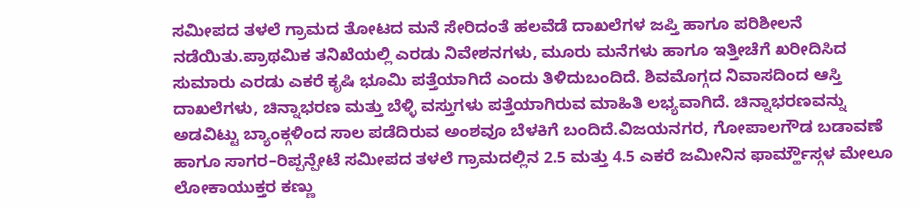ಸಮೀಪದ ತಳಲೆ ಗ್ರಾಮದ ತೋಟದ ಮನೆ ಸೇರಿದಂತೆ ಹಲವೆಡೆ ದಾಖಲೆಗಳ ಜಪ್ತಿ ಹಾಗೂ ಪರಿಶೀಲನೆ ನಡೆಯಿತು.ಪ್ರಾಥಮಿಕ ತನಿಖೆಯಲ್ಲಿ ಎರಡು ನಿವೇಶನಗಳು, ಮೂರು ಮನೆಗಳು ಹಾಗೂ ಇತ್ತೀಚೆಗೆ ಖರೀದಿಸಿದ ಸುಮಾರು ಎರಡು ಎಕರೆ ಕೃಷಿ ಭೂಮಿ ಪತ್ತೆಯಾಗಿದೆ ಎಂದು ತಿಳಿದುಬಂದಿದೆ. ಶಿವಮೊಗ್ಗದ ನಿವಾಸದಿಂದ ಆಸ್ತಿ ದಾಖಲೆಗಳು, ಚಿನ್ನಾಭರಣ ಮತ್ತು ಬೆಳ್ಳಿ ವಸ್ತುಗಳು ಪತ್ತೆಯಾಗಿರುವ ಮಾಹಿತಿ ಲಭ್ಯವಾಗಿದೆ. ಚಿನ್ನಾಭರಣವನ್ನು ಅಡವಿಟ್ಟು ಬ್ಯಾಂಕ್ಗಳಿಂದ ಸಾಲ ಪಡೆದಿರುವ ಅಂಶವೂ ಬೆಳಕಿಗೆ ಬಂದಿದೆ.ವಿಜಯನಗರ, ಗೋಪಾಲಗೌಡ ಬಡಾವಣೆ ಹಾಗೂ ಸಾಗರ–ರಿಪ್ಪನ್ಪೇಟೆ ಸಮೀಪದ ತಳಲೆ ಗ್ರಾಮದಲ್ಲಿನ 2.5 ಮತ್ತು 4.5 ಎಕರೆ ಜಮೀನಿನ ಫಾರ್ಮ್ಹೌಸ್ಗಳ ಮೇಲೂ ಲೋಕಾಯುಕ್ತರ ಕಣ್ಣು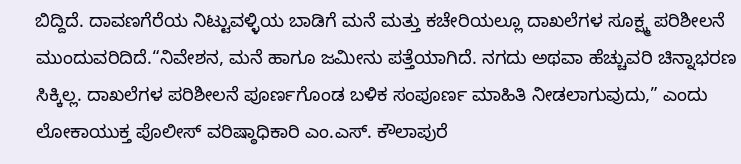ಬಿದ್ದಿದೆ. ದಾವಣಗೆರೆಯ ನಿಟ್ಟುವಳ್ಳಿಯ ಬಾಡಿಗೆ ಮನೆ ಮತ್ತು ಕಚೇರಿಯಲ್ಲೂ ದಾಖಲೆಗಳ ಸೂಕ್ಷ್ಮ ಪರಿಶೀಲನೆ ಮುಂದುವರಿದಿದೆ.“ನಿವೇಶನ, ಮನೆ ಹಾಗೂ ಜಮೀನು ಪತ್ತೆಯಾಗಿದೆ. ನಗದು ಅಥವಾ ಹೆಚ್ಚುವರಿ ಚಿನ್ನಾಭರಣ ಸಿಕ್ಕಿಲ್ಲ. ದಾಖಲೆಗಳ ಪರಿಶೀಲನೆ ಪೂರ್ಣಗೊಂಡ ಬಳಿಕ ಸಂಪೂರ್ಣ ಮಾಹಿತಿ ನೀಡಲಾಗುವುದು,” ಎಂದು ಲೋಕಾಯುಕ್ತ ಪೊಲೀಸ್ ವರಿಷ್ಠಾಧಿಕಾರಿ ಎಂ.ಎಸ್. ಕೌಲಾಪುರೆ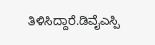ತಿಳಿಸಿದ್ದಾರೆ.ಡಿವೈಎಸ್ಪಿ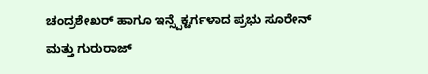ಚಂದ್ರಶೇಖರ್ ಹಾಗೂ ಇನ್ಸ್ಪೆಕ್ಟರ್ಗಳಾದ ಪ್ರಭು ಸೂರೇನ್ ಮತ್ತು ಗುರುರಾಜ್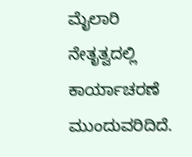ಮೈಲಾರಿ ನೇತೃತ್ವದಲ್ಲಿ ಕಾರ್ಯಾಚರಣೆ ಮುಂದುವರಿದಿದೆ.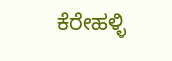ಕೆರೇಹಳ್ಳಿ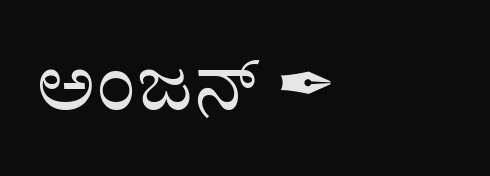ಅಂಜನ್ ✒